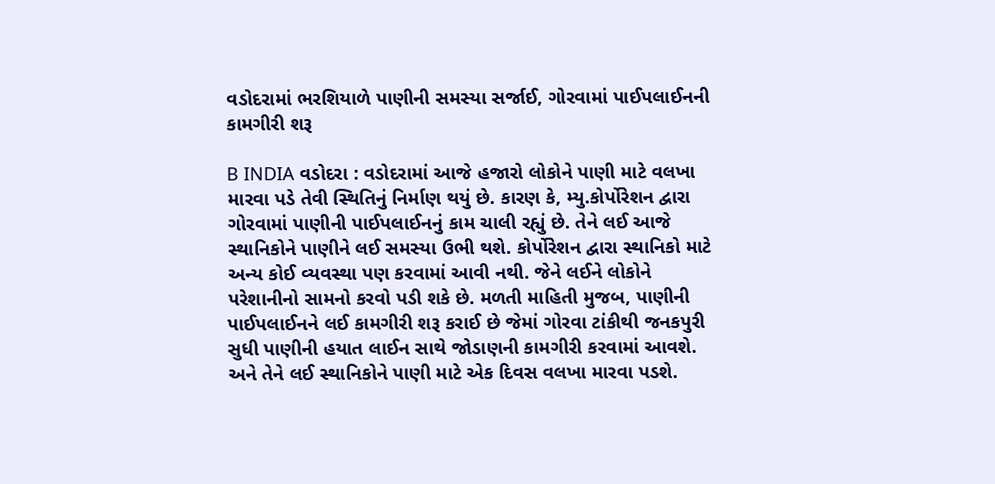વડોદરામાં ભરશિયાળે પાણીની સમસ્યા સર્જાઈ, ગોરવામાં પાઈપલાઈનની કામગીરી શરૂ

B INDIA વડોદરા : વડોદરામાં આજે હજારો લોકોને પાણી માટે વલખા મારવા પડે તેવી સ્થિતિનું નિર્માણ થયું છે. કારણ કે, મ્યુ.કોર્પોરેશન દ્વારા ગોરવામાં પાણીની પાઈપલાઈનનું કામ ચાલી રહ્યું છે. તેને લઈ આજે સ્થાનિકોને પાણીને લઈ સમસ્યા ઉભી થશે. કોર્પોરેશન દ્વારા સ્થાનિકો માટે અન્ય કોઈ વ્યવસ્થા પણ કરવામાં આવી નથી. જેને લઈને લોકોને પરેશાનીનો સામનો કરવો પડી શકે છે. મળતી માહિતી મુજબ, પાણીની પાઈપલાઈનને લઈ કામગીરી શરૂ કરાઈ છે જેમાં ગોરવા ટાંકીથી જનકપુરી સુધી પાણીની હયાત લાઈન સાથે જોડાણની કામગીરી કરવામાં આવશે. અને તેને લઈ સ્થાનિકોને પાણી માટે એક દિવસ વલખા મારવા પડશે.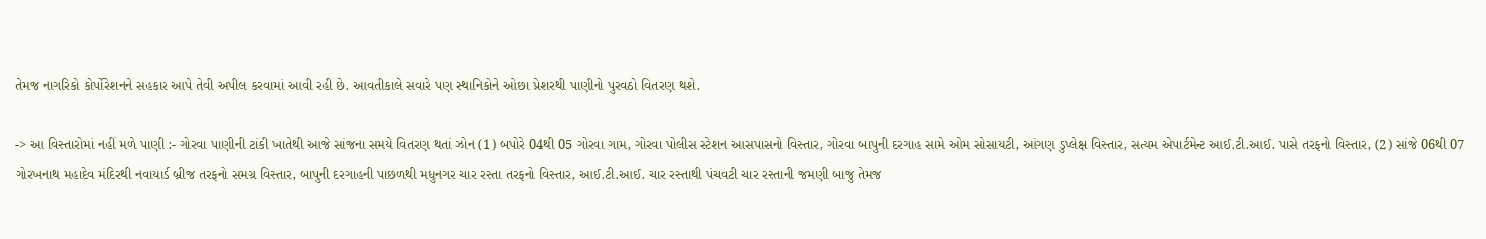તેમજ નાગરિકો કોર્પોરેશનને સહકાર આપે તેવી અપીલ કરવામાં આવી રહી છે. આવતીકાલે સવારે પણ સ્થાનિકોને ઓછા પ્રેશરથી પાણીનો પુરવઠો વિતરણ થશે.

-> આ વિસ્તારોમાં નહીં મળે પાણી :- ગોરવા પાણીની ટાંકી ખાતેથી આજે સાંજના સમયે વિતરણ થતાં ઝોન (1) બપોરે 04થી 05 ગોરવા ગામ, ગોરવા પોલીસ સ્ટેશન આસપાસનો વિસ્તાર, ગોરવા બાપુની દરગાહ સામે ઓમ સોસાયટી, આંગણ ડુપ્લેક્ષ વિસ્તાર, સત્યમ એપાર્ટમેન્ટ આઈ.ટી.આઈ. પાસે તરફનો વિસ્તાર, (2) સાંજે 06થી 07 ગોરખનાથ મહાદેવ મંદિરથી નવાયાર્ડ બ્રીજ તરફનો સમગ્ર વિસ્તાર, બાપુની દરગાહની પાછળથી મધુનગર ચાર રસ્તા તરફનો વિસ્તાર, આઈ.ટી.આઈ. ચાર રસ્તાથી પંચવટી ચાર રસ્તાની જમણી બાજુ તેમજ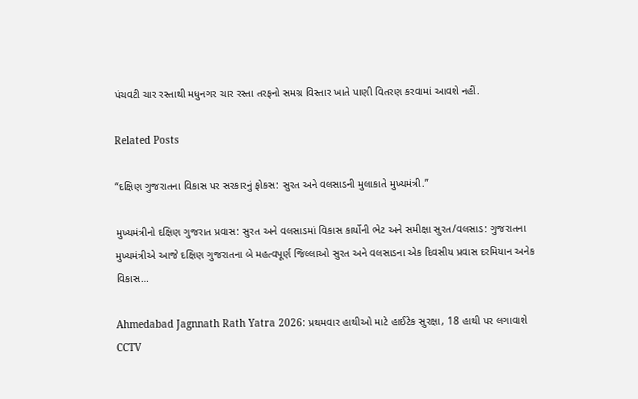પંચવટી ચાર રસ્તાથી મધુનગર ચાર રસ્તા તરફનો સમગ્ર વિસ્તાર ખાતે પાણી વિતરણ કરવામાં આવશે નહીં.

Related Posts

“દક્ષિણ ગુજરાતના વિકાસ પર સરકારનું ફોકસ: સુરત અને વલસાડની મુલાકાતે મુખ્યમંત્રી.”

મુખ્યમંત્રીનો દક્ષિણ ગુજરાત પ્રવાસ: સુરત અને વલસાડમાં વિકાસ કાર્યોની ભેટ અને સમીક્ષા સુરત/વલસાડ: ગુજરાતના મુખ્યમંત્રીએ આજે દક્ષિણ ગુજરાતના બે મહત્વપૂર્ણ જિલ્લાઓ સુરત અને વલસાડના એક દિવસીય પ્રવાસ દરમિયાન અનેક વિકાસ…

Ahmedabad Jagnnath Rath Yatra 2026: પ્રથમવાર હાથીઓ માટે હાઈટેક સુરક્ષા, 18 હાથી પર લગાવાશે CCTV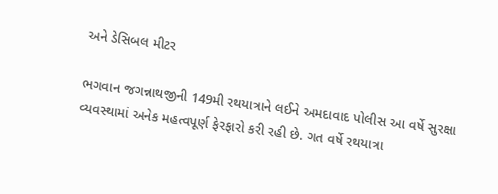અને ડેસિબલ મીટર

ભગવાન જગન્નાથજીની 149મી રથયાત્રાને લઈને અમદાવાદ પોલીસ આ વર્ષે સુરક્ષા વ્યવસ્થામાં અનેક મહત્વપૂર્ણ ફેરફારો કરી રહી છે. ગત વર્ષે રથયાત્રા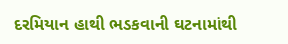દરમિયાન હાથી ભડકવાની ઘટનામાંથી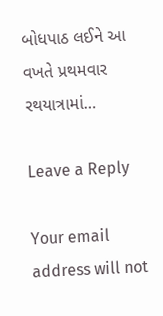બોધપાઠ લઈને આ વખતે પ્રથમવાર રથયાત્રામાં…

Leave a Reply

Your email address will not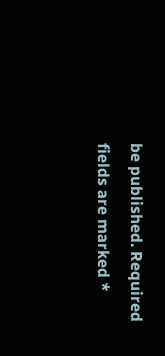be published. Required fields are marked *